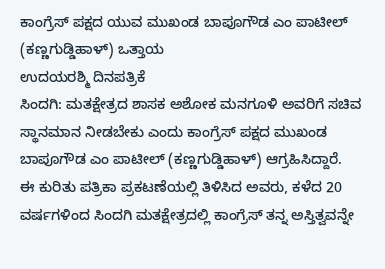ಕಾಂಗ್ರೆಸ್ ಪಕ್ಷದ ಯುವ ಮುಖಂಡ ಬಾಪೂಗೌಡ ಎಂ ಪಾಟೀಲ್ (ಕಣ್ಣಗುಡ್ಡಿಹಾಳ್) ಒತ್ತಾಯ
ಉದಯರಶ್ಮಿ ದಿನಪತ್ರಿಕೆ
ಸಿಂದಗಿ: ಮತಕ್ಷೇತ್ರದ ಶಾಸಕ ಅಶೋಕ ಮನಗೂಳಿ ಅವರಿಗೆ ಸಚಿವ ಸ್ಥಾನಮಾನ ನೀಡಬೇಕು ಎಂದು ಕಾಂಗ್ರೆಸ್ ಪಕ್ಷದ ಮುಖಂಡ ಬಾಪೂಗೌಡ ಎಂ ಪಾಟೀಲ್ (ಕಣ್ಣಗುಡ್ಡಿಹಾಳ್) ಆಗ್ರಹಿಸಿದ್ದಾರೆ.
ಈ ಕುರಿತು ಪತ್ರಿಕಾ ಪ್ರಕಟಣೆಯಲ್ಲಿ ತಿಳಿಸಿದ ಅವರು, ಕಳೆದ 20 ವರ್ಷಗಳಿಂದ ಸಿಂದಗಿ ಮತಕ್ಷೇತ್ರದಲ್ಲಿ ಕಾಂಗ್ರೆಸ್ ತನ್ನ ಅಸ್ತಿತ್ವವನ್ನೇ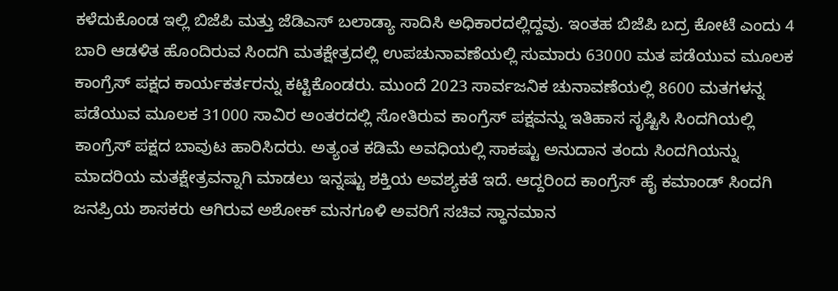ಕಳೆದುಕೊಂಡ ಇಲ್ಲಿ ಬಿಜೆಪಿ ಮತ್ತು ಜೆಡಿಎಸ್ ಬಲಾಡ್ಯಾ ಸಾದಿಸಿ ಅಧಿಕಾರದಲ್ಲಿದ್ದವು. ಇಂತಹ ಬಿಜೆಪಿ ಬದ್ರ ಕೋಟೆ ಎಂದು 4 ಬಾರಿ ಆಡಳಿತ ಹೊಂದಿರುವ ಸಿಂದಗಿ ಮತಕ್ಷೇತ್ರದಲ್ಲಿ ಉಪಚುನಾವಣೆಯಲ್ಲಿ ಸುಮಾರು 63000 ಮತ ಪಡೆಯುವ ಮೂಲಕ ಕಾಂಗ್ರೆಸ್ ಪಕ್ಷದ ಕಾರ್ಯಕರ್ತರನ್ನು ಕಟ್ಟಿಕೊಂಡರು. ಮುಂದೆ 2023 ಸಾರ್ವಜನಿಕ ಚುನಾವಣೆಯಲ್ಲಿ 8600 ಮತಗಳನ್ನ ಪಡೆಯುವ ಮೂಲಕ 31000 ಸಾವಿರ ಅಂತರದಲ್ಲಿ ಸೋತಿರುವ ಕಾಂಗ್ರೆಸ್ ಪಕ್ಷವನ್ನು ಇತಿಹಾಸ ಸೃಷ್ಟಿಸಿ ಸಿಂದಗಿಯಲ್ಲಿ ಕಾಂಗ್ರೆಸ್ ಪಕ್ಷದ ಬಾವುಟ ಹಾರಿಸಿದರು. ಅತ್ಯಂತ ಕಡಿಮೆ ಅವಧಿಯಲ್ಲಿ ಸಾಕಷ್ಟು ಅನುದಾನ ತಂದು ಸಿಂದಗಿಯನ್ನು ಮಾದರಿಯ ಮತಕ್ಷೇತ್ರವನ್ನಾಗಿ ಮಾಡಲು ಇನ್ನಷ್ಟು ಶಕ್ತಿಯ ಅವಶ್ಯಕತೆ ಇದೆ. ಆದ್ದರಿಂದ ಕಾಂಗ್ರೆಸ್ ಹೈ ಕಮಾಂಡ್ ಸಿಂದಗಿ ಜನಪ್ರಿಯ ಶಾಸಕರು ಆಗಿರುವ ಅಶೋಕ್ ಮನಗೂಳಿ ಅವರಿಗೆ ಸಚಿವ ಸ್ಥಾನಮಾನ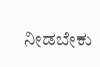ನೀಡಬೇಕು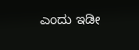ಎಂದು ಇಡೀ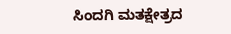ಸಿಂದಗಿ ಮತಕ್ಷೇತ್ರದ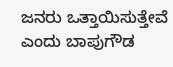ಜನರು ಒತ್ತಾಯಿಸುತ್ತೇವೆ ಎಂದು ಬಾಪುಗೌಡ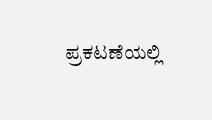ಪ್ರಕಟಣೆಯಲ್ಲಿ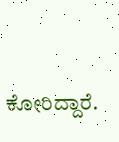ಕೋರಿದ್ದಾರೆ.